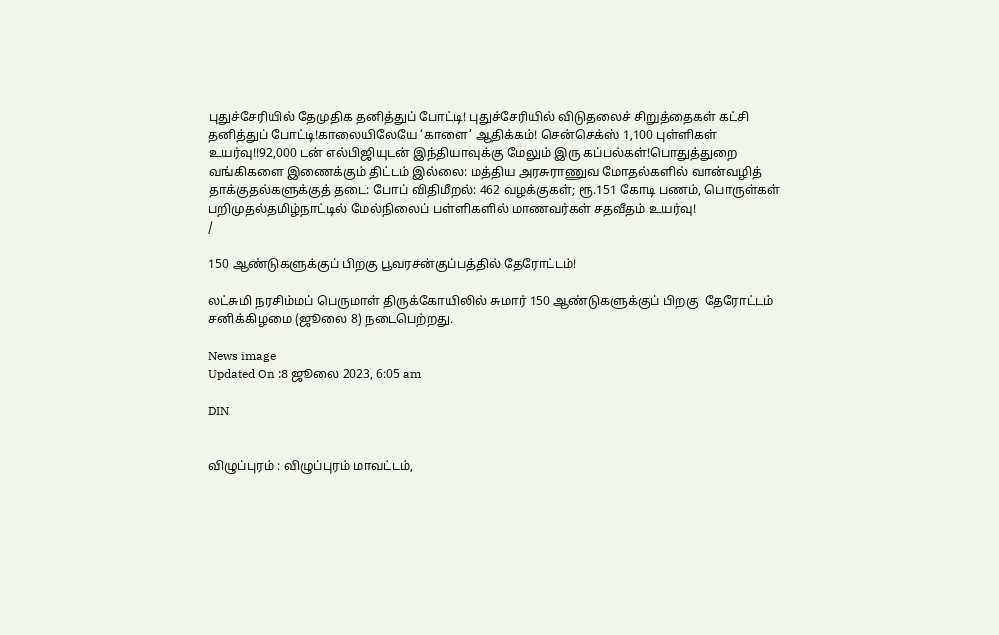புதுச்சேரியில் தேமுதிக தனித்துப் போட்டி! புதுச்சேரியில் விடுதலைச் சிறுத்தைகள் கட்சி தனித்துப் போட்டி!காலையிலேயே ‘காளை’ ஆதிக்கம்! சென்செக்ஸ் 1,100 புள்ளிகள் உயர்வு!!92,000 டன் எல்பிஜியுடன் இந்தியாவுக்கு மேலும் இரு கப்பல்கள்!பொதுத்துறை வங்கிகளை இணைக்கும் திட்டம் இல்லை: மத்திய அரசுராணுவ மோதல்களில் வான்வழித் தாக்குதல்களுக்குத் தடை: போப் விதிமீறல்: 462 வழக்குகள்; ரூ.151 கோடி பணம், பொருள்கள் பறிமுதல்தமிழ்நாட்டில் மேல்நிலைப் பள்ளிகளில் மாணவர்கள் சதவீதம் உயர்வு!
/

150 ஆண்டுகளுக்குப் பிறகு பூவரசன்குப்பத்தில் தேரோட்டம்!

லட்சுமி நரசிம்மப் பெருமாள் திருக்கோயிலில் சுமார் 150 ஆண்டுகளுக்குப் பிறகு  தேரோட்டம் சனிக்கிழமை (ஜூலை 8) நடைபெற்றது.

News image
Updated On :8 ஜூலை 2023, 6:05 am

DIN


விழுப்புரம் : விழுப்புரம் மாவட்டம்,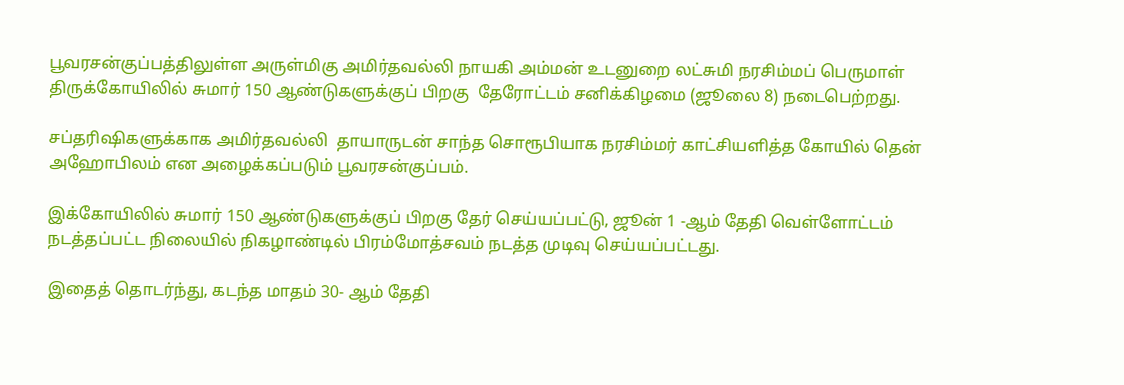பூவரசன்குப்பத்திலுள்ள அருள்மிகு அமிர்தவல்லி நாயகி அம்மன் உடனுறை லட்சுமி நரசிம்மப் பெருமாள் திருக்கோயிலில் சுமார் 150 ஆண்டுகளுக்குப் பிறகு  தேரோட்டம் சனிக்கிழமை (ஜூலை 8) நடைபெற்றது.

சப்தரிஷிகளுக்காக அமிர்தவல்லி  தாயாருடன் சாந்த சொரூபியாக நரசிம்மர் காட்சியளித்த கோயில் தென் அஹோபிலம் என அழைக்கப்படும் பூவரசன்குப்பம்.

இக்கோயிலில் சுமார் 150 ஆண்டுகளுக்குப் பிறகு தேர் செய்யப்பட்டு, ஜூன் 1 -ஆம் தேதி வெள்ளோட்டம் நடத்தப்பட்ட நிலையில் நிகழாண்டில் பிரம்மோத்சவம் நடத்த முடிவு செய்யப்பட்டது.

இதைத் தொடர்ந்து, கடந்த மாதம் 30- ஆம் தேதி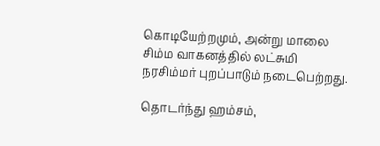கொடியேற்றமும், அன்று மாலை சிம்ம வாகனத்தில் லட்சுமி நரசிம்மர் புறப்பாடும் நடைபெற்றது.

தொடர்ந்து ஹம்சம்,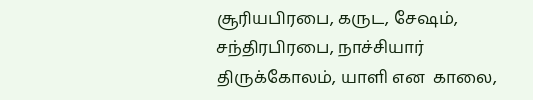சூரியபிரபை, கருட, சேஷம், சந்திரபிரபை, நாச்சியார் திருக்கோலம், யாளி என  காலை,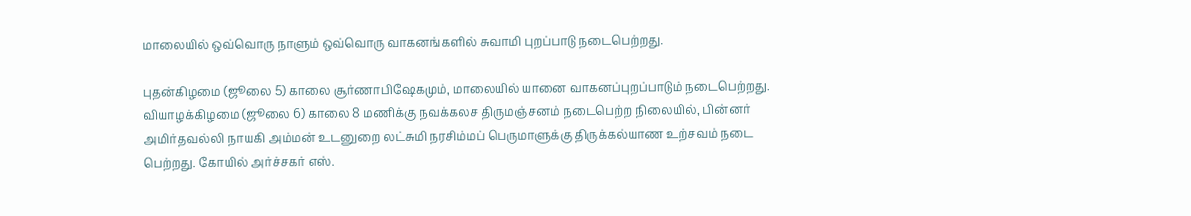மாலையில் ஒவ்வொரு நாளும் ஒவ்வொரு வாகனங்களில் சுவாமி புறப்பாடு நடைபெற்றது.

புதன்கிழமை (ஜூலை 5) காலை சூர்ணாபிஷேகமும், மாலையில் யானை வாகனப்புறப்பாடும் நடைபெற்றது. வியாழக்கிழமை (ஜூலை 6) காலை 8 மணிக்கு நவக்கலச திருமஞ்சனம் நடைபெற்ற நிலையில், பின்னர் அமிர்தவல்லி நாயகி அம்மன் உடனுறை லட்சுமி நரசிம்மப் பெருமாளுக்கு திருக்கல்யாண உற்சவம் நடை பெற்றது. கோயில் அர்ச்சகர் எஸ்.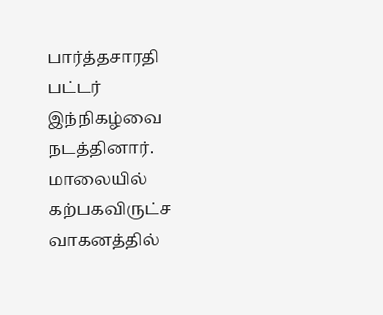பார்த்தசாரதி பட்டர் இந்நிகழ்வை நடத்தினார். மாலையில் கற்பகவிருட்ச வாகனத்தில்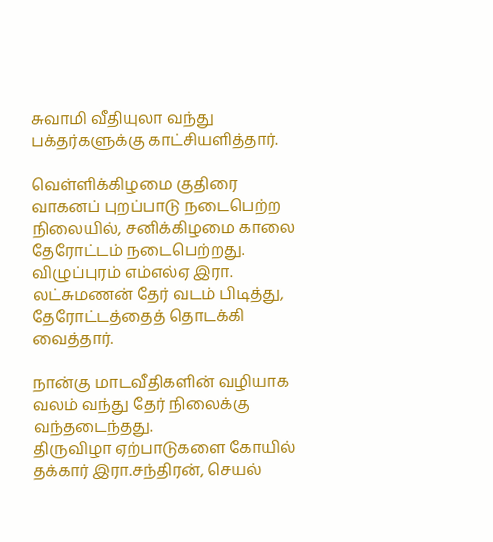சுவாமி வீதியுலா வந்து பக்தர்களுக்கு காட்சியளித்தார்.

வெள்ளிக்கிழமை குதிரை வாகனப் புறப்பாடு நடைபெற்ற நிலையில், சனிக்கிழமை காலை தேரோட்டம் நடைபெற்றது. விழுப்புரம் எம்எல்ஏ இரா. லட்சுமணன் தேர் வடம் பிடித்து, தேரோட்டத்தைத் தொடக்கி வைத்தார்.

நான்கு மாடவீதிகளின் வழியாக வலம் வந்து தேர் நிலைக்கு வந்தடைந்தது.
திருவிழா ஏற்பாடுகளை கோயில் தக்கார் இரா.சந்திரன், செயல்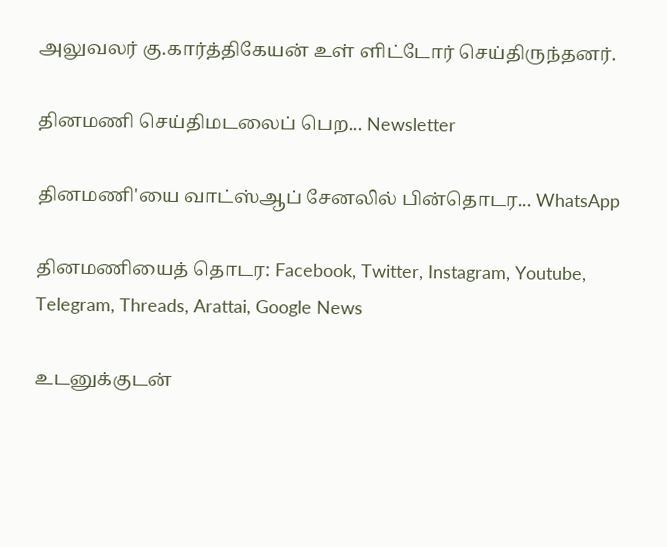அலுவலர் கு.கார்த்திகேயன் உள் ளிட்டோர் செய்திருந்தனர்.

தினமணி செய்திமடலைப் பெற... Newsletter

தினமணி'யை வாட்ஸ்ஆப் சேனலில் பின்தொடர... WhatsApp

தினமணியைத் தொடர: Facebook, Twitter, Instagram, Youtube, Telegram, Threads, Arattai, Google News

உடனுக்குடன்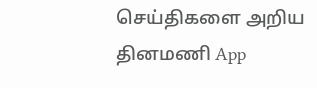செய்திகளை அறிய தினமணி App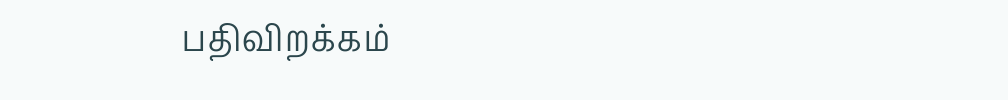பதிவிறக்கம்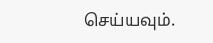செய்யவும்.